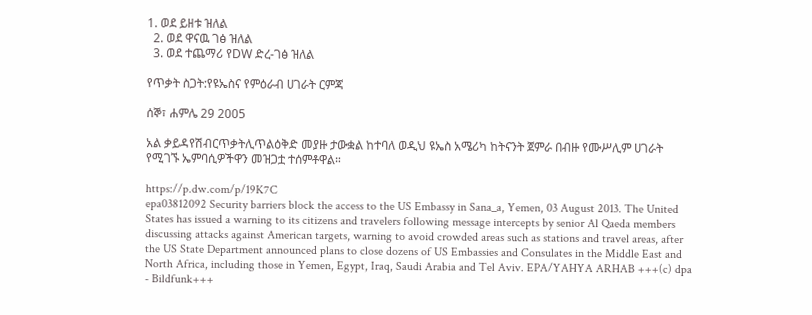1. ወደ ይዘቱ ዝለል
  2. ወደ ዋናዉ ገፅ ዝለል
  3. ወደ ተጨማሪ የDW ድረ-ገፅ ዝለል

የጥቃት ስጋት:የዩኤስና የምዕራብ ሀገራት ርምጃ

ሰኞ፣ ሐምሌ 29 2005

አል ቃይዳየሽብርጥቃትሊጥልዕቅድ መያዙ ታውቋል ከተባለ ወዲህ ዩኤስ አሜሪካ ከትናንት ጀምራ በብዙ የሙሥሊም ሀገራት የሚገኙ ኤምባሲዎችዋን መዝጋቷ ተሰምቶዋል።

https://p.dw.com/p/19K7C
epa03812092 Security barriers block the access to the US Embassy in Sana_a, Yemen, 03 August 2013. The United States has issued a warning to its citizens and travelers following message intercepts by senior Al Qaeda members discussing attacks against American targets, warning to avoid crowded areas such as stations and travel areas, after the US State Department announced plans to close dozens of US Embassies and Consulates in the Middle East and North Africa, including those in Yemen, Egypt, Iraq, Saudi Arabia and Tel Aviv. EPA/YAHYA ARHAB +++(c) dpa - Bildfunk+++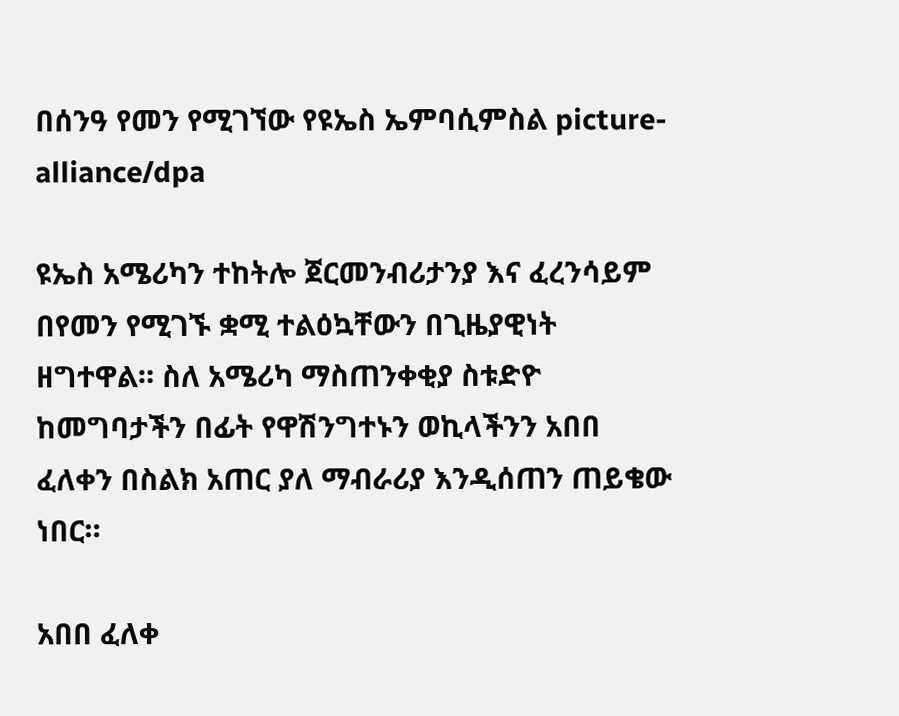በሰንዓ የመን የሚገኘው የዩኤስ ኤምባሲምስል picture-alliance/dpa

ዩኤስ አሜሪካን ተከትሎ ጀርመንብሪታንያ እና ፈረንሳይም በየመን የሚገኙ ቋሚ ተልዕኳቸውን በጊዜያዊነት ዘግተዋል። ስለ አሜሪካ ማስጠንቀቂያ ስቱድዮ ከመግባታችን በፊት የዋሽንግተኑን ወኪላችንን አበበ ፈለቀን በስልክ አጠር ያለ ማብራሪያ እንዲሰጠን ጠይቄው ነበር።

አበበ ፈለቀ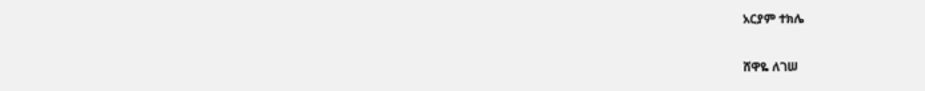አርያም ተክሌ

ሸዋዬ ለገሠ